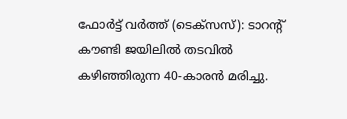ഫോർട്ട് വർത്ത് (ടെക്സസ്): ടാറന്റ് കൗണ്ടി ജയിലിൽ തടവിൽ കഴിഞ്ഞിരുന്ന 40-കാരൻ മരിച്ചു.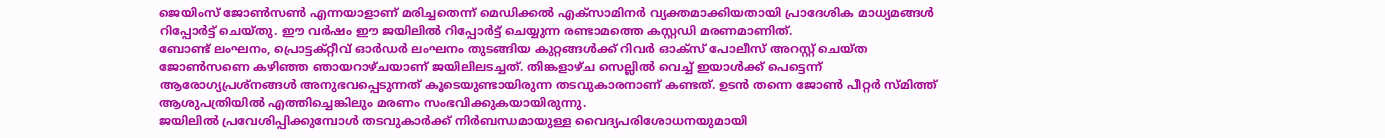ജെയിംസ് ജോൺസൺ എന്നയാളാണ് മരിച്ചതെന്ന് മെഡിക്കൽ എക്സാമിനർ വ്യക്തമാക്കിയതായി പ്രാദേശിക മാധ്യമങ്ങൾ റിപ്പോർട്ട് ചെയ്തു. ഈ വർഷം ഈ ജയിലിൽ റിപ്പോർട്ട് ചെയ്യുന്ന രണ്ടാമത്തെ കസ്റ്റഡി മരണമാണിത്.
ബോണ്ട് ലംഘനം, പ്രൊട്ടക്റ്റീവ് ഓർഡർ ലംഘനം തുടങ്ങിയ കുറ്റങ്ങൾക്ക് റിവർ ഓക്സ് പോലീസ് അറസ്റ്റ് ചെയ്ത ജോൺസണെ കഴിഞ്ഞ ഞായറാഴ്ചയാണ് ജയിലിലടച്ചത്. തിങ്കളാഴ്ച സെല്ലിൽ വെച്ച് ഇയാൾക്ക് പെട്ടെന്ന് ആരോഗ്യപ്രശ്നങ്ങൾ അനുഭവപ്പെടുന്നത് കൂടെയുണ്ടായിരുന്ന തടവുകാരനാണ് കണ്ടത്. ഉടൻ തന്നെ ജോൺ പീറ്റർ സ്മിത്ത് ആശുപത്രിയിൽ എത്തിച്ചെങ്കിലും മരണം സംഭവിക്കുകയായിരുന്നു.
ജയിലിൽ പ്രവേശിപ്പിക്കുമ്പോൾ തടവുകാർക്ക് നിർബന്ധമായുള്ള വൈദ്യപരിശോധനയുമായി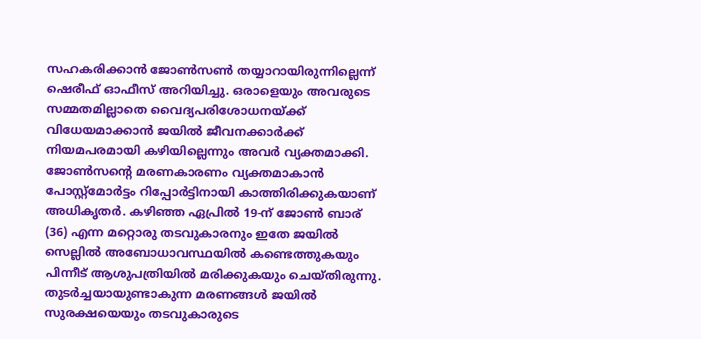സഹകരിക്കാൻ ജോൺസൺ തയ്യാറായിരുന്നില്ലെന്ന് ഷെരീഫ് ഓഫീസ് അറിയിച്ചു. ഒരാളെയും അവരുടെ സമ്മതമില്ലാതെ വൈദ്യപരിശോധനയ്ക്ക് വിധേയമാക്കാൻ ജയിൽ ജീവനക്കാർക്ക് നിയമപരമായി കഴിയില്ലെന്നും അവർ വ്യക്തമാക്കി.
ജോൺസന്റെ മരണകാരണം വ്യക്തമാകാൻ പോസ്റ്റ്മോർട്ടം റിപ്പോർട്ടിനായി കാത്തിരിക്കുകയാണ് അധികൃതർ. കഴിഞ്ഞ ഏപ്രിൽ 19-ന് ജോൺ ബാര് (36) എന്ന മറ്റൊരു തടവുകാരനും ഇതേ ജയിൽ സെല്ലിൽ അബോധാവസ്ഥയിൽ കണ്ടെത്തുകയും പിന്നീട് ആശുപത്രിയിൽ മരിക്കുകയും ചെയ്തിരുന്നു. തുടർച്ചയായുണ്ടാകുന്ന മരണങ്ങൾ ജയിൽ സുരക്ഷയെയും തടവുകാരുടെ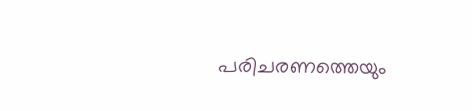പരിചരണത്തെയും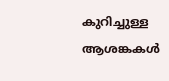കുറിച്ചുള്ള ആശങ്കകൾ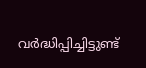വർദ്ധിപ്പിച്ചിട്ടുണ്ട്